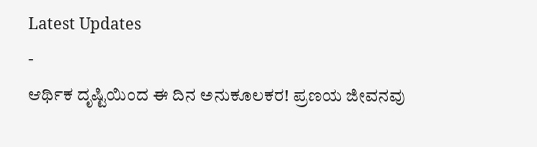Latest Updates
-
ಆರ್ಥಿಕ ದೃಷ್ಟಿಯಿಂದ ಈ ದಿನ ಅನುಕೂಲಕರ! ಪ್ರಣಯ ಜೀವನವು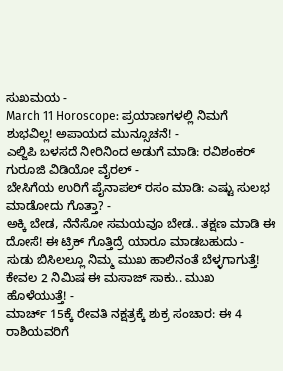ಸುಖಮಯ -
March 11 Horoscope: ಪ್ರಯಾಣಗಳಲ್ಲಿ ನಿಮಗೆ ಶುಭವಿಲ್ಲ! ಅಪಾಯದ ಮುನ್ಸೂಚನೆ! -
ಎಲ್ಜಿಪಿ ಬಳಸದೆ ನೀರಿನಿಂದ ಅಡುಗೆ ಮಾಡಿ: ರವಿಶಂಕರ್ ಗುರೂಜಿ ವಿಡಿಯೋ ವೈರಲ್ -
ಬೇಸಿಗೆಯ ಉರಿಗೆ ಪೈನಾಪಲ್ ರಸಂ ಮಾಡಿ: ಎಷ್ಟು ಸುಲಭ ಮಾಡೋದು ಗೊತ್ತಾ? -
ಅಕ್ಕಿ ಬೇಡ, ನೆನೆಸೋ ಸಮಯವೂ ಬೇಡ.. ತಕ್ಷಣ ಮಾಡಿ ಈ ದೋಸೆ! ಈ ಟ್ರಿಕ್ ಗೊತ್ತಿದ್ರೆ ಯಾರೂ ಮಾಡಬಹುದು -
ಸುಡು ಬಿಸಿಲಲ್ಲೂ ನಿಮ್ಮ ಮುಖ ಹಾಲಿನಂತೆ ಬೆಳ್ಳಗಾಗುತ್ತೆ! ಕೇವಲ 2 ನಿಮಿಷ ಈ ಮಸಾಜ್ ಸಾಕು.. ಮುಖ ಹೊಳೆಯುತ್ತೆ! -
ಮಾರ್ಚ್ 15ಕ್ಕೆ ರೇವತಿ ನಕ್ಷತ್ರಕ್ಕೆ ಶುಕ್ರ ಸಂಚಾರ: ಈ 4 ರಾಶಿಯವರಿಗೆ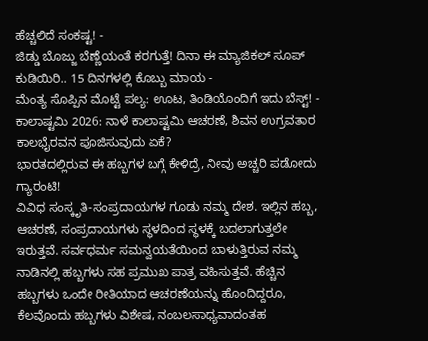ಹೆಚ್ಚಲಿದೆ ಸಂಕಷ್ಟ! -
ಜಿಡ್ಡು ಬೊಜ್ಜು ಬೆಣ್ಣೆಯಂತೆ ಕರಗುತ್ತೆ! ದಿನಾ ಈ ಮ್ಯಾಜಿಕಲ್ ಸೂಪ್ ಕುಡಿಯಿರಿ.. 15 ದಿನಗಳಲ್ಲಿ ಕೊಬ್ಬು ಮಾಯ -
ಮೆಂತ್ಯ ಸೊಪ್ಪಿನ ಮೊಟ್ಟೆ ಪಲ್ಯ: ಊಟ, ತಿಂಡಿಯೊಂದಿಗೆ ಇದು ಬೆಸ್ಟ್! -
ಕಾಲಾಷ್ಟಮಿ 2026: ನಾಳೆ ಕಾಲಾಷ್ಟಮಿ ಆಚರಣೆ, ಶಿವನ ಉಗ್ರವತಾರ ಕಾಲಭೈರವನ ಪೂಜಿಸುವುದು ಏಕೆ?
ಭಾರತದಲ್ಲಿರುವ ಈ ಹಬ್ಬಗಳ ಬಗ್ಗೆ ಕೇಳಿದ್ರೆ, ನೀವು ಅಚ್ಚರಿ ಪಡೋದು ಗ್ಯಾರಂಟಿ!
ವಿವಿಧ ಸಂಸ್ಕೃತಿ-ಸಂಪ್ರದಾಯಗಳ ಗೂಡು ನಮ್ಮ ದೇಶ. ಇಲ್ಲಿನ ಹಬ್ಬ, ಆಚರಣೆ, ಸಂಪ್ರದಾಯಗಳು ಸ್ಥಳದಿಂದ ಸ್ಥಳಕ್ಕೆ ಬದಲಾಗುತ್ತಲೇ ಇರುತ್ತವೆ. ಸರ್ವಧರ್ಮ ಸಮನ್ವಯತೆಯಿಂದ ಬಾಳುತ್ತಿರುವ ನಮ್ಮ ನಾಡಿನಲ್ಲಿ ಹಬ್ಬಗಳು ಸಹ ಪ್ರಮುಖ ಪಾತ್ರ ವಹಿಸುತ್ತವೆ. ಹೆಚ್ಚಿನ ಹಬ್ಬಗಳು ಒಂದೇ ರೀತಿಯಾದ ಆಚರಣೆಯನ್ನು ಹೊಂದಿದ್ದರೂ, ಕೆಲವೊಂದು ಹಬ್ಬಗಳು ವಿಶೇಷ, ನಂಬಲಸಾಧ್ಯವಾದಂತಹ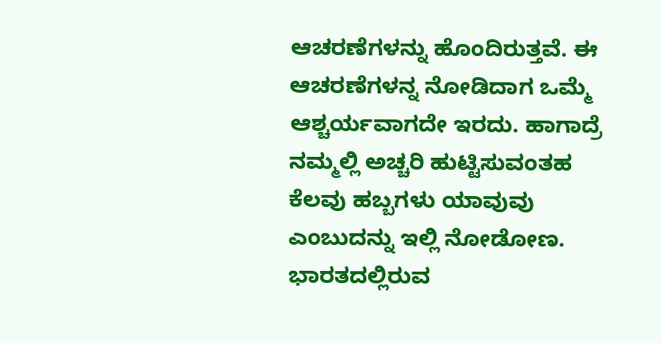ಆಚರಣೆಗಳನ್ನು ಹೊಂದಿರುತ್ತವೆ. ಈ ಆಚರಣೆಗಳನ್ನ ನೋಡಿದಾಗ ಒಮ್ಮೆ ಆಶ್ಚರ್ಯವಾಗದೇ ಇರದು. ಹಾಗಾದ್ರೆ ನಮ್ಮಲ್ಲಿ ಅಚ್ಚರಿ ಹುಟ್ಟಿಸುವಂತಹ ಕೆಲವು ಹಬ್ಬಗಳು ಯಾವುವು ಎಂಬುದನ್ನು ಇಲ್ಲಿ ನೋಡೋಣ.
ಭಾರತದಲ್ಲಿರುವ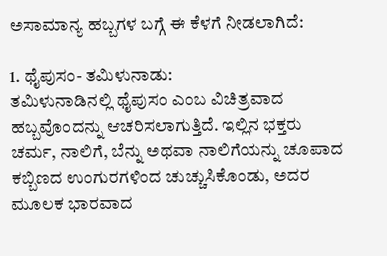ಅಸಾಮಾನ್ಯ ಹಬ್ಬಗಳ ಬಗ್ಗೆ ಈ ಕೆಳಗೆ ನೀಡಲಾಗಿದೆ:

1. ಥೈಪುಸಂ- ತಮಿಳುನಾಡು:
ತಮಿಳುನಾಡಿನಲ್ಲಿ ಥೈಪುಸಂ ಎಂಬ ವಿಚಿತ್ರವಾದ ಹಬ್ಬವೊಂದನ್ನು ಆಚರಿಸಲಾಗುತ್ತಿದೆ. ಇಲ್ಲಿನ ಭಕ್ತರು ಚರ್ಮ, ನಾಲಿಗೆ, ಬೆನ್ನು ಅಥವಾ ನಾಲಿಗೆಯನ್ನು ಚೂಪಾದ ಕಬ್ಬಿಣದ ಉಂಗುರಗಳಿಂದ ಚುಚ್ಚುಸಿಕೊಂಡು, ಅದರ ಮೂಲಕ ಭಾರವಾದ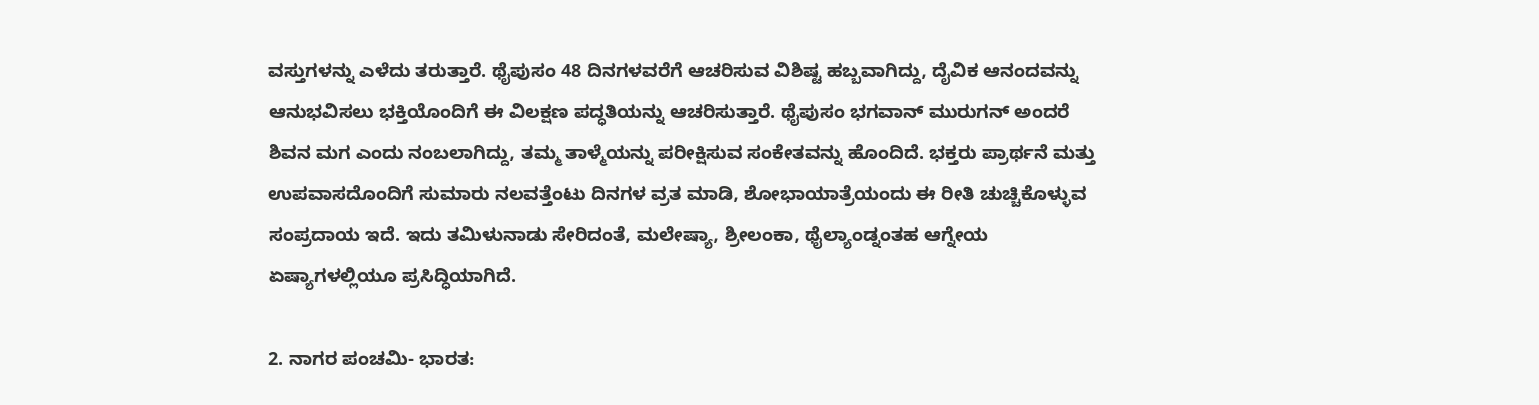ವಸ್ತುಗಳನ್ನು ಎಳೆದು ತರುತ್ತಾರೆ. ಥೈಪುಸಂ 48 ದಿನಗಳವರೆಗೆ ಆಚರಿಸುವ ವಿಶಿಷ್ಟ ಹಬ್ಬವಾಗಿದ್ದು, ದೈವಿಕ ಆನಂದವನ್ನು ಆನುಭವಿಸಲು ಭಕ್ತಿಯೊಂದಿಗೆ ಈ ವಿಲಕ್ಷಣ ಪದ್ಧತಿಯನ್ನು ಆಚರಿಸುತ್ತಾರೆ. ಥೈಪುಸಂ ಭಗವಾನ್ ಮುರುಗನ್ ಅಂದರೆ ಶಿವನ ಮಗ ಎಂದು ನಂಬಲಾಗಿದ್ದು, ತಮ್ಮ ತಾಳ್ಮೆಯನ್ನು ಪರೀಕ್ಷಿಸುವ ಸಂಕೇತವನ್ನು ಹೊಂದಿದೆ. ಭಕ್ತರು ಪ್ರಾರ್ಥನೆ ಮತ್ತು ಉಪವಾಸದೊಂದಿಗೆ ಸುಮಾರು ನಲವತ್ತೆಂಟು ದಿನಗಳ ವ್ರತ ಮಾಡಿ, ಶೋಭಾಯಾತ್ರೆಯಂದು ಈ ರೀತಿ ಚುಚ್ಚಿಕೊಳ್ಳುವ ಸಂಪ್ರದಾಯ ಇದೆ. ಇದು ತಮಿಳುನಾಡು ಸೇರಿದಂತೆ, ಮಲೇಷ್ಯಾ, ಶ್ರೀಲಂಕಾ, ಥೈಲ್ಯಾಂಡ್ನಂತಹ ಆಗ್ನೇಯ ಏಷ್ಯಾಗಳಲ್ಲಿಯೂ ಪ್ರಸಿದ್ಧಿಯಾಗಿದೆ.

2. ನಾಗರ ಪಂಚಮಿ- ಭಾರತ: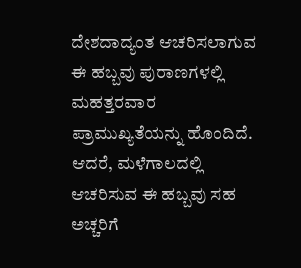ದೇಶದಾದ್ಯಂತ ಆಚರಿಸಲಾಗುವ ಈ ಹಬ್ಬವು ಪುರಾಣಗಳಲ್ಲಿ ಮಹತ್ತರವಾರ ಪ್ರಾಮುಖ್ಯತೆಯನ್ನು ಹೊಂದಿದೆ. ಆದರೆ, ಮಳೆಗಾಲದಲ್ಲಿ ಆಚರಿಸುವ ಈ ಹಬ್ಬವು ಸಹ ಅಚ್ಚರಿಗೆ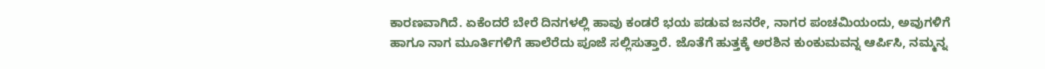ಕಾರಣವಾಗಿದೆ. ಏಕೆಂದರೆ ಬೇರೆ ದಿನಗಳಲ್ಲಿ ಹಾವು ಕಂಡರೆ ಭಯ ಪಡುವ ಜನರೇ, ನಾಗರ ಪಂಚಮಿಯಂದು, ಅವುಗಳಿಗೆ ಹಾಗೂ ನಾಗ ಮೂರ್ತಿಗಳಿಗೆ ಹಾಲೆರೆದು ಪೂಜೆ ಸಲ್ಲಿಸುತ್ತಾರೆ. ಜೊತೆಗೆ ಹುತ್ತಕ್ಕೆ ಅರಶಿನ ಕುಂಕುಮವನ್ನ ಆರ್ಪಿಸಿ, ನಮ್ಮನ್ನ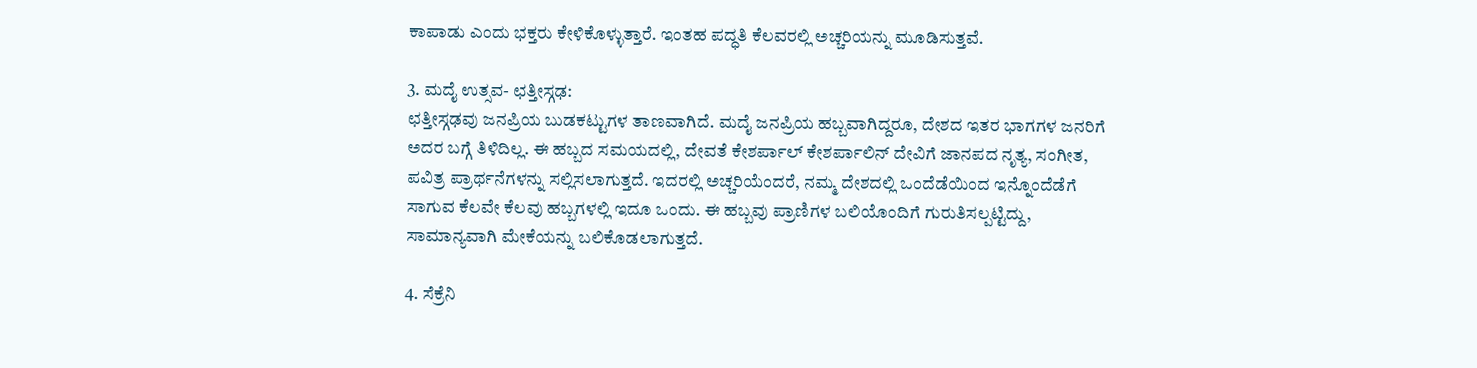ಕಾಪಾಡು ಎಂದು ಭಕ್ತರು ಕೇಳಿಕೊಳ್ಳುತ್ತಾರೆ. ಇಂತಹ ಪದ್ಧತಿ ಕೆಲವರಲ್ಲಿ ಅಚ್ಚರಿಯನ್ನು ಮೂಡಿಸುತ್ತವೆ.

3. ಮದೈ ಉತ್ಸವ- ಛತ್ತೀಸ್ಗಢ:
ಛತ್ತೀಸ್ಗಢವು ಜನಪ್ರಿಯ ಬುಡಕಟ್ಟುಗಳ ತಾಣವಾಗಿದೆ. ಮದೈ ಜನಪ್ರಿಯ ಹಬ್ಬವಾಗಿದ್ದರೂ, ದೇಶದ ಇತರ ಭಾಗಗಳ ಜನರಿಗೆ ಅದರ ಬಗ್ಗೆ ತಿಳಿದಿಲ್ಲ. ಈ ಹಬ್ಬದ ಸಮಯದಲ್ಲಿ, ದೇವತೆ ಕೇಶರ್ಪಾಲ್ ಕೇಶರ್ಪಾಲಿನ್ ದೇವಿಗೆ ಜಾನಪದ ನೃತ್ಯ, ಸಂಗೀತ, ಪವಿತ್ರ ಪ್ರಾರ್ಥನೆಗಳನ್ನು ಸಲ್ಲಿಸಲಾಗುತ್ತದೆ. ಇದರಲ್ಲಿ ಅಚ್ಚರಿಯೆಂದರೆ, ನಮ್ಮ ದೇಶದಲ್ಲಿ ಒಂದೆಡೆಯಿಂದ ಇನ್ನೊಂದೆಡೆಗೆ ಸಾಗುವ ಕೆಲವೇ ಕೆಲವು ಹಬ್ಬಗಳಲ್ಲಿ ಇದೂ ಒಂದು. ಈ ಹಬ್ಬವು ಪ್ರಾಣಿಗಳ ಬಲಿಯೊಂದಿಗೆ ಗುರುತಿಸಲ್ಪಟ್ಟಿದ್ದು, ಸಾಮಾನ್ಯವಾಗಿ ಮೇಕೆಯನ್ನು ಬಲಿಕೊಡಲಾಗುತ್ತದೆ.

4. ಸೆಕ್ರೆನಿ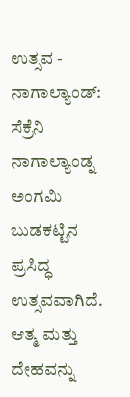ಉತ್ಸವ - ನಾಗಾಲ್ಯಾಂಡ್:
ಸೆಕ್ರೆನಿ ನಾಗಾಲ್ಯಾಂಡ್ನ ಅಂಗಮಿ ಬುಡಕಟ್ಟಿನ ಪ್ರಸಿದ್ಧ ಉತ್ಸವವಾಗಿದೆ. ಆತ್ಮ ಮತ್ತು ದೇಹವನ್ನು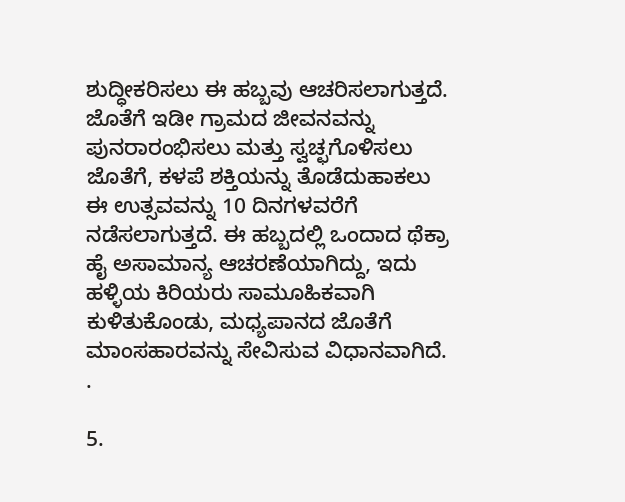ಶುದ್ಧೀಕರಿಸಲು ಈ ಹಬ್ಬವು ಆಚರಿಸಲಾಗುತ್ತದೆ. ಜೊತೆಗೆ ಇಡೀ ಗ್ರಾಮದ ಜೀವನವನ್ನು ಪುನರಾರಂಭಿಸಲು ಮತ್ತು ಸ್ವಚ್ಛಗೊಳಿಸಲು ಜೊತೆಗೆ, ಕಳಪೆ ಶಕ್ತಿಯನ್ನು ತೊಡೆದುಹಾಕಲು ಈ ಉತ್ಸವವನ್ನು 10 ದಿನಗಳವರೆಗೆ ನಡೆಸಲಾಗುತ್ತದೆ. ಈ ಹಬ್ಬದಲ್ಲಿ ಒಂದಾದ ಥೆಕ್ರಾ ಹೈ ಅಸಾಮಾನ್ಯ ಆಚರಣೆಯಾಗಿದ್ದು, ಇದು ಹಳ್ಳಿಯ ಕಿರಿಯರು ಸಾಮೂಹಿಕವಾಗಿ ಕುಳಿತುಕೊಂಡು, ಮಧ್ಯಪಾನದ ಜೊತೆಗೆ ಮಾಂಸಹಾರವನ್ನು ಸೇವಿಸುವ ವಿಧಾನವಾಗಿದೆ. .

5.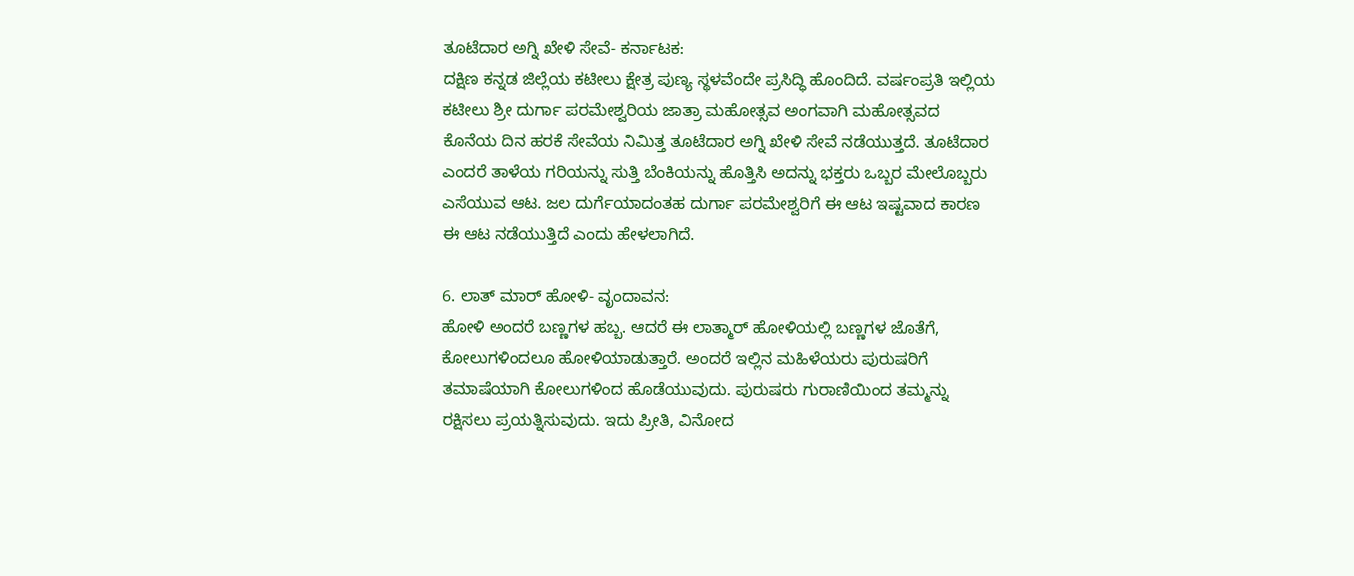ತೂಟೆದಾರ ಅಗ್ನಿ ಖೇಳಿ ಸೇವೆ- ಕರ್ನಾಟಕ:
ದಕ್ಷಿಣ ಕನ್ನಡ ಜಿಲ್ಲೆಯ ಕಟೀಲು ಕ್ಷೇತ್ರ ಪುಣ್ಯ ಸ್ಥಳವೆಂದೇ ಪ್ರಸಿದ್ಧಿ ಹೊಂದಿದೆ. ವರ್ಷಂಪ್ರತಿ ಇಲ್ಲಿಯ ಕಟೀಲು ಶ್ರೀ ದುರ್ಗಾ ಪರಮೇಶ್ವರಿಯ ಜಾತ್ರಾ ಮಹೋತ್ಸವ ಅಂಗವಾಗಿ ಮಹೋತ್ಸವದ ಕೊನೆಯ ದಿನ ಹರಕೆ ಸೇವೆಯ ನಿಮಿತ್ತ ತೂಟೆದಾರ ಅಗ್ನಿ ಖೇಳಿ ಸೇವೆ ನಡೆಯುತ್ತದೆ. ತೂಟೆದಾರ ಎಂದರೆ ತಾಳೆಯ ಗರಿಯನ್ನು ಸುತ್ತಿ ಬೆಂಕಿಯನ್ನು ಹೊತ್ತಿಸಿ ಅದನ್ನು ಭಕ್ತರು ಒಬ್ಬರ ಮೇಲೊಬ್ಬರು ಎಸೆಯುವ ಆಟ. ಜಲ ದುರ್ಗೆಯಾದಂತಹ ದುರ್ಗಾ ಪರಮೇಶ್ವರಿಗೆ ಈ ಆಟ ಇಷ್ಟವಾದ ಕಾರಣ ಈ ಆಟ ನಡೆಯುತ್ತಿದೆ ಎಂದು ಹೇಳಲಾಗಿದೆ.

6. ಲಾತ್ ಮಾರ್ ಹೋಳಿ- ವೃಂದಾವನ:
ಹೋಳಿ ಅಂದರೆ ಬಣ್ಣಗಳ ಹಬ್ಬ. ಆದರೆ ಈ ಲಾತ್ಮಾರ್ ಹೋಳಿಯಲ್ಲಿ ಬಣ್ಣಗಳ ಜೊತೆಗೆ, ಕೋಲುಗಳಿಂದಲೂ ಹೋಳಿಯಾಡುತ್ತಾರೆ. ಅಂದರೆ ಇಲ್ಲಿನ ಮಹಿಳೆಯರು ಪುರುಷರಿಗೆ ತಮಾಷೆಯಾಗಿ ಕೋಲುಗಳಿಂದ ಹೊಡೆಯುವುದು. ಪುರುಷರು ಗುರಾಣಿಯಿಂದ ತಮ್ಮನ್ನು ರಕ್ಷಿಸಲು ಪ್ರಯತ್ನಿಸುವುದು. ಇದು ಪ್ರೀತಿ, ವಿನೋದ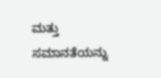ಮತ್ತು ಸಮಾನತೆಯನ್ನು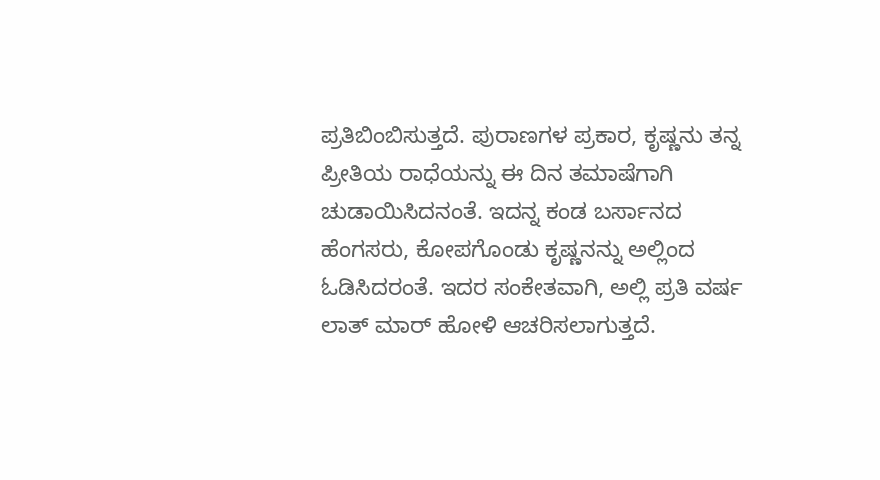ಪ್ರತಿಬಿಂಬಿಸುತ್ತದೆ. ಪುರಾಣಗಳ ಪ್ರಕಾರ, ಕೃಷ್ಣನು ತನ್ನ ಪ್ರೀತಿಯ ರಾಧೆಯನ್ನು ಈ ದಿನ ತಮಾಷೆಗಾಗಿ ಚುಡಾಯಿಸಿದನಂತೆ. ಇದನ್ನ ಕಂಡ ಬರ್ಸಾನದ ಹೆಂಗಸರು, ಕೋಪಗೊಂಡು ಕೃಷ್ಣನನ್ನು ಅಲ್ಲಿಂದ ಓಡಿಸಿದರಂತೆ. ಇದರ ಸಂಕೇತವಾಗಿ, ಅಲ್ಲಿ ಪ್ರತಿ ವರ್ಷ ಲಾತ್ ಮಾರ್ ಹೋಳಿ ಆಚರಿಸಲಾಗುತ್ತದೆ.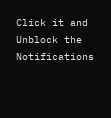Click it and Unblock the Notifications